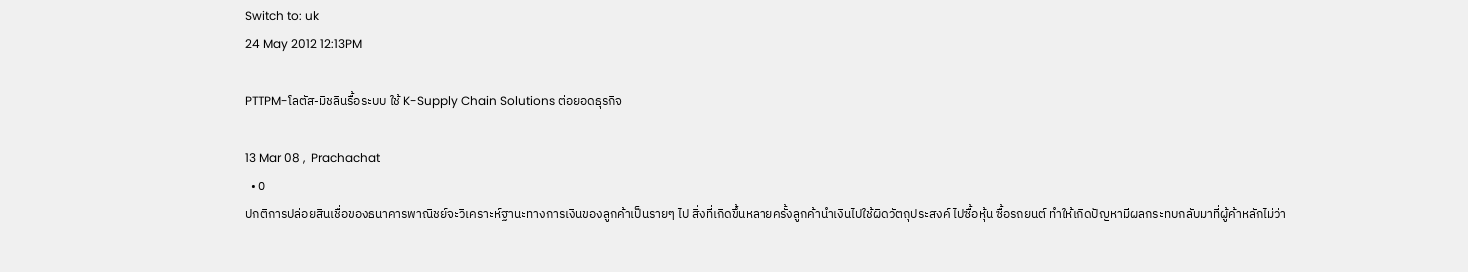Switch to: uk
24 May 2012 12:13PM

PTTPM-โลตัส-มิชลินรื้อระบบ ใช้ K-Supply Chain Solutions ต่อยอดธุรกิจ

13 Mar 08 ,  Prachachat
  • 0
ปกติการปล่อยสินเชื่อของธนาคารพาณิชย์จะวิเคราะห์ฐานะทางการเงินของลูกค้าเป็นรายๆ ไป สิ่งที่เกิดขึ้นหลายครั้งลูกค้านำเงินไปใช้ผิดวัตถุประสงค์ ไปซื้อหุ้น ซื้อรถยนต์ ทำให้เกิดปัญหามีผลกระทบกลับมาที่ผู้ค้าหลักไม่ว่า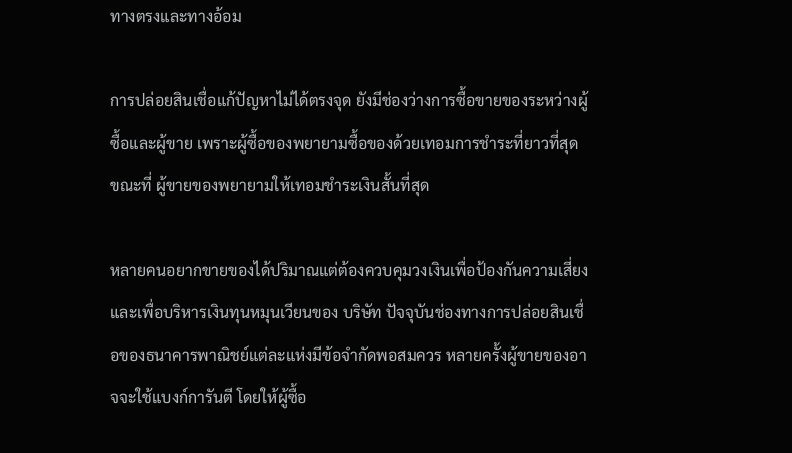ทางตรงและทางอ้อม

การปล่อยสินเชื่อแก้ปัญหาไม่ได้ตรงจุด ยังมีช่องว่างการซื้อขายของระหว่างผู้ซื้อและผู้ขาย เพราะผู้ซื้อของพยายามซื้อของด้วยเทอมการชำระที่ยาวที่สุด ขณะที่ ผู้ขายของพยายามให้เทอมชำระเงินสั้นที่สุด

หลายคนอยากขายของได้ปริมาณแต่ต้องควบคุมวงเงินเพื่อป้องกันความเสี่ยง และเพื่อบริหารเงินทุนหมุนเวียนของ บริษัท ปัจจุบันช่องทางการปล่อยสินเชื่อของธนาคารพาณิชย์แต่ละแห่งมีข้อจำกัดพอสมควร หลายครั้งผู้ขายของอาจจะใช้แบงก์การันตี โดยให้ผู้ซื้อ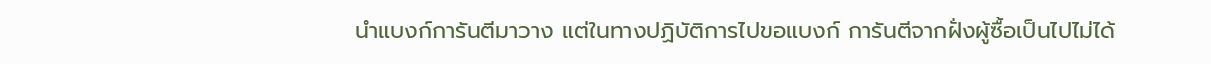นำแบงก์การันตีมาวาง แต่ในทางปฏิบัติการไปขอแบงก์ การันตีจากฝั่งผู้ซื้อเป็นไปไม่ได้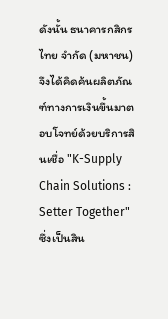ดังนั้น ธนาคารกสิกรไทย จำกัด (มหาชน) จึงได้คิดค้นผลิตภัณฑ์ทางการเงินขึ้นมาตอบโจทย์ด้วยบริการสินเชื่อ "K-Supply Chain Solutions : Setter Together" ซึ่งเป็นสิน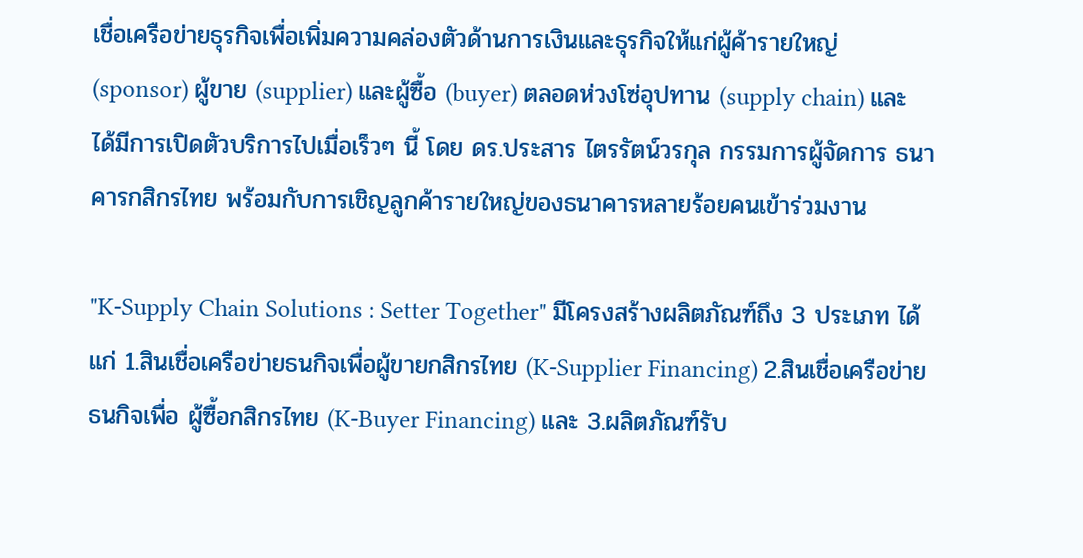เชื่อเครือข่ายธุรกิจเพื่อเพิ่มความคล่องตัวด้านการเงินและธุรกิจให้แก่ผู้ค้ารายใหญ่ (sponsor) ผู้ขาย (supplier) และผู้ซื้อ (buyer) ตลอดห่วงโซ่อุปทาน (supply chain) และได้มีการเปิดตัวบริการไปเมื่อเร็วๆ นี้ โดย ดร.ประสาร ไตรรัตน์วรกุล กรรมการผู้จัดการ ธนาคารกสิกรไทย พร้อมกับการเชิญลูกค้ารายใหญ่ของธนาคารหลายร้อยคนเข้าร่วมงาน

"K-Supply Chain Solutions : Setter Together" มีโครงสร้างผลิตภัณฑ์ถึง 3 ประเภท ได้แก่ 1.สินเชื่อเครือข่ายธนกิจเพื่อผู้ขายกสิกรไทย (K-Supplier Financing) 2.สินเชื่อเครือข่ายธนกิจเพื่อ ผู้ซื้อกสิกรไทย (K-Buyer Financing) และ 3.ผลิตภัณฑ์รับ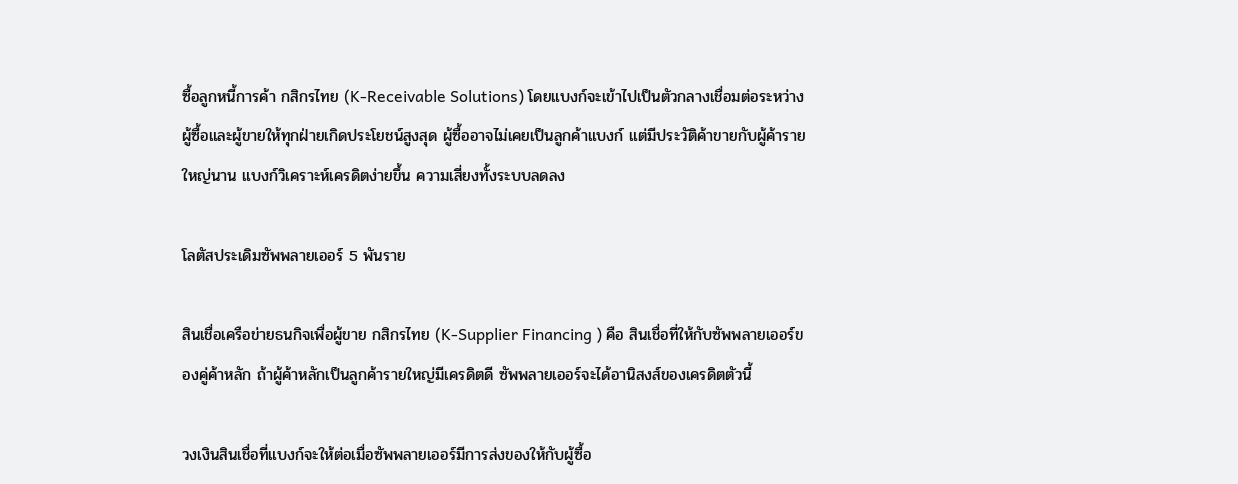ซื้อลูกหนี้การค้า กสิกรไทย (K-Receivable Solutions) โดยแบงก์จะเข้าไปเป็นตัวกลางเชื่อมต่อระหว่างผู้ซื้อและผู้ขายให้ทุกฝ่ายเกิดประโยชน์สูงสุด ผู้ซื้ออาจไม่เคยเป็นลูกค้าแบงก์ แต่มีประวัติค้าขายกับผู้ค้ารายใหญ่นาน แบงก์วิเคราะห์เครดิตง่ายขึ้น ความเสี่ยงทั้งระบบลดลง

โลตัสประเดิมซัพพลายเออร์ 5 พันราย

สินเชื่อเครือข่ายธนกิจเพื่อผู้ขาย กสิกรไทย (K-Supplier Financing ) คือ สินเชื่อที่ให้กับซัพพลายเออร์ของคู่ค้าหลัก ถ้าผู้ค้าหลักเป็นลูกค้ารายใหญ่มีเครดิตดี ซัพพลายเออร์จะได้อานิสงส์ของเครดิตตัวนี้

วงเงินสินเชื่อที่แบงก์จะให้ต่อเมื่อซัพพลายเออร์มีการส่งของให้กับผู้ซื้อ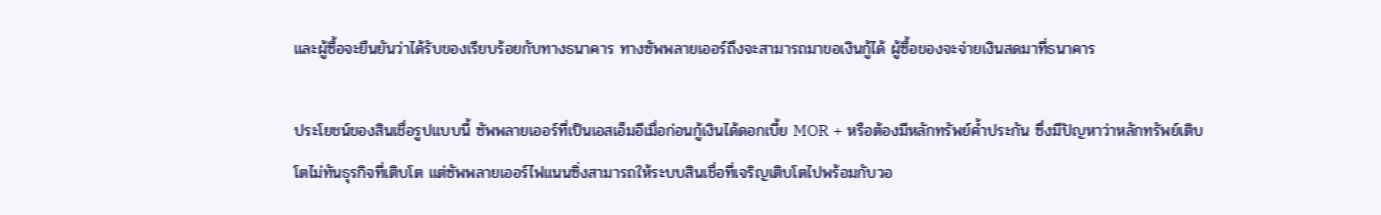และผู้ซื้อจะยืนยันว่าได้รับของเรียบร้อยกับทางธนาคาร ทางซัพพลายเออร์ถึงจะสามารถมาขอเงินกู้ได้ ผู้ซื้อของจะจ่ายเงินสดมาที่ธนาคาร

ประโยชน์ของสินเชื่อรูปแบบนี้ ซัพพลายเออร์ที่เป็นเอสเอ็มอีเมื่อก่อนกู้เงินได้ดอกเบี้ย MOR + หรือต้องมีหลักทรัพย์ค้ำประกัน ซึ่งมีปัญหาว่าหลักทรัพย์เติบโตไม่ทันธุรกิจที่เติบโต แต่ซัพพลายเออร์ไฟแนนซิ่งสามารถให้ระบบสินเชื่อที่เจริญเติบโตไปพร้อมกับวอ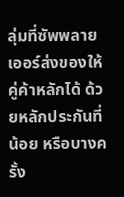ลุ่มที่ซัพพลายเออร์ส่งของให้คู่ค้าหลักได้ ด้วยหลักประกันที่น้อย หรือบางครั้ง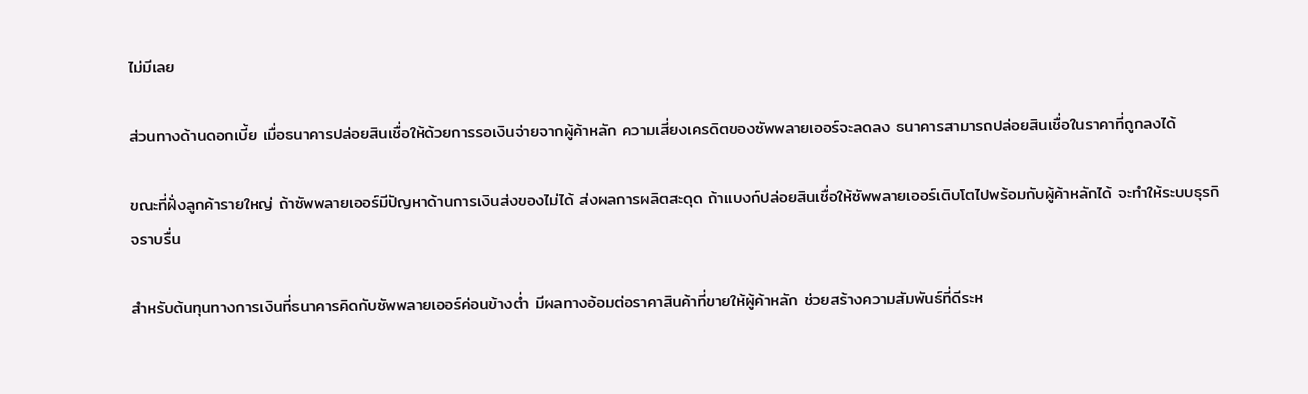ไม่มีเลย

ส่วนทางด้านดอกเบี้ย เมื่อธนาคารปล่อยสินเชื่อให้ด้วยการรอเงินจ่ายจากผู้ค้าหลัก ความเสี่ยงเครดิตของซัพพลายเออร์จะลดลง ธนาคารสามารถปล่อยสินเชื่อในราคาที่ถูกลงได้

ขณะที่ฝั่งลูกค้ารายใหญ่ ถ้าซัพพลายเออร์มีปัญหาด้านการเงินส่งของไม่ได้ ส่งผลการผลิตสะดุด ถ้าแบงก์ปล่อยสินเชื่อให้ซัพพลายเออร์เติบโตไปพร้อมกับผู้ค้าหลักได้ จะทำให้ระบบธุรกิจราบรื่น

สำหรับต้นทุนทางการเงินที่ธนาคารคิดกับซัพพลายเออร์ค่อนข้างต่ำ มีผลทางอ้อมต่อราคาสินค้าที่ขายให้ผู้ค้าหลัก ช่วยสร้างความสัมพันธ์ที่ดีระห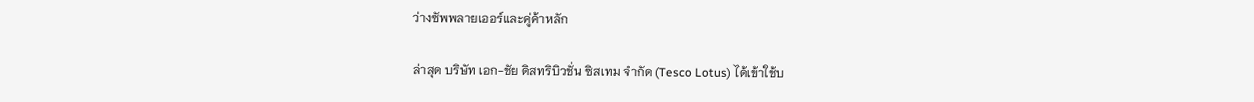ว่างซัพพลายเออร์และคู่ค้าหลัก

ล่าสุด บริษัท เอก-ชัย ดิสทริบิวชั่น ซิสเทม จำกัด (Tesco Lotus) ได้เข้าใช้บ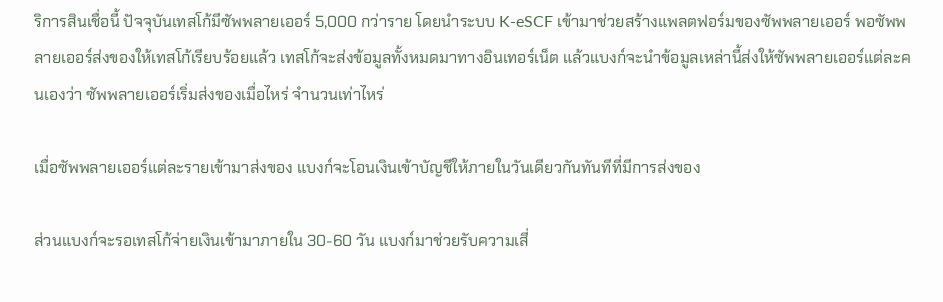ริการสินเชื่อนี้ ปัจจุบันเทสโก้มีซัพพลายเออร์ 5,000 กว่าราย โดยนำระบบ K-eSCF เข้ามาช่วยสร้างแพลตฟอร์มของซัพพลายเออร์ พอซัพพลายเออร์ส่งของให้เทสโก้เรียบร้อยแล้ว เทสโก้จะส่งข้อมูลทั้งหมดมาทางอินเทอร์เน็ต แล้วแบงก์จะนำข้อมูลเหล่านี้ส่งให้ซัพพลายเออร์แต่ละคนเองว่า ซัพพลายเออร์เริ่มส่งของเมื่อไหร่ จำนวนเท่าไหร่

เมื่อซัพพลายเออร์แต่ละรายเข้ามาส่งของ แบงก์จะโอนเงินเข้าบัญชีให้ภายในวันเดียวกันทันทีที่มีการส่งของ

ส่วนแบงก์จะรอเทสโก้จ่ายเงินเข้ามาภายใน 30-60 วัน แบงก์มาช่วยรับความเสี่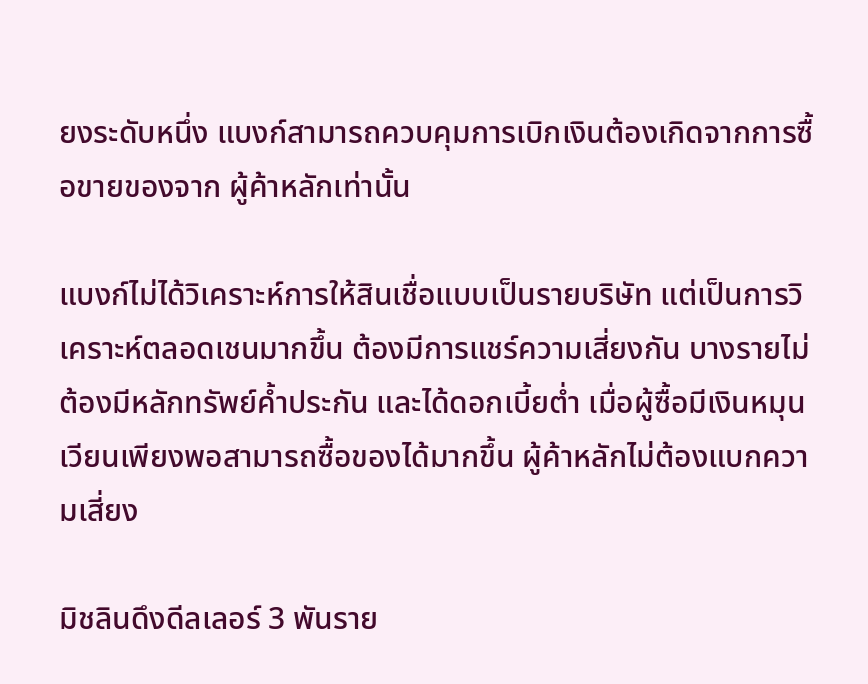ยงระดับหนึ่ง แบงก์สามารถควบคุมการเบิกเงินต้องเกิดจากการซื้อขายของจาก ผู้ค้าหลักเท่านั้น

แบงก์ไม่ได้วิเคราะห์การให้สินเชื่อแบบเป็นรายบริษัท แต่เป็นการวิเคราะห์ตลอดเชนมากขึ้น ต้องมีการแชร์ความเสี่ยงกัน บางรายไม่ต้องมีหลักทรัพย์ค้ำประกัน และได้ดอกเบี้ยต่ำ เมื่อผู้ซื้อมีเงินหมุนเวียนเพียงพอสามารถซื้อของได้มากขึ้น ผู้ค้าหลักไม่ต้องแบกความเสี่ยง

มิชลินดึงดีลเลอร์ 3 พันราย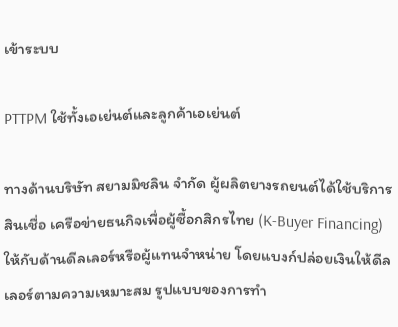เข้าระบบ

PTTPM ใช้ทั้งเอเย่นต์และลูกค้าเอเย่นต์

ทางด้านบริษัท สยามมิชลิน จำกัด ผู้ผลิตยางรถยนต์ได้ใช้บริการสินเชื่อ เครือข่ายธนกิจเพื่อผู้ซื้อกสิกรไทย (K-Buyer Financing) ให้กับด้านดีลเลอร์หรือผู้แทนจำหน่าย โดยแบงก์ปล่อยเงินให้ดีลเลอร์ตามความเหมาะสม รูปแบบของการทำ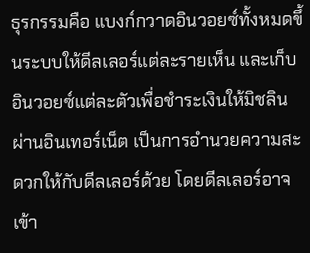ธุรกรรมคือ แบงก์กวาดอินวอยซ์ทั้งหมดขึ้นระบบให้ดีลเลอร์แต่ละรายเห็น และเก็บ อินวอยซ์แต่ละตัวเพื่อชำระเงินให้มิชลินผ่านอินเทอร์เน็ต เป็นการอำนวยความสะดวกให้กับดีลเลอร์ด้วย โดยดีลเลอร์อาจเข้า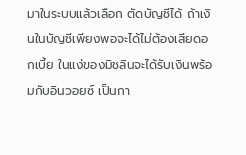มาในระบบแล้วเลือก ตัดบัญชีได้ ถ้าเงินในบัญชีเพียงพอจะได้ไม่ต้องเสียดอกเบี้ย ในแง่ของมิชลินจะได้รับเงินพร้อมกับอินวอยซ์ เป็นกา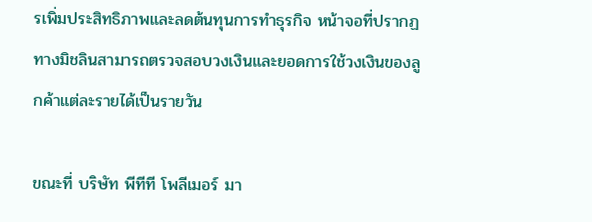รเพิ่มประสิทธิภาพและลดต้นทุนการทำธุรกิจ หน้าจอที่ปรากฏทางมิชลินสามารถตรวจสอบวงเงินและยอดการใช้วงเงินของลูกค้าแต่ละรายได้เป็นรายวัน

ขณะที่ บริษัท พีทีที โพลีเมอร์ มา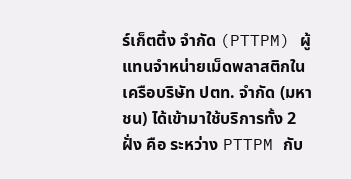ร์เก็ตติ้ง จำกัด (PTTPM) ผู้แทนจำหน่ายเม็ดพลาสติกในเครือบริษัท ปตท. จำกัด (มหาชน) ได้เข้ามาใช้บริการทั้ง 2 ฝั่ง คือ ระหว่าง PTTPM กับ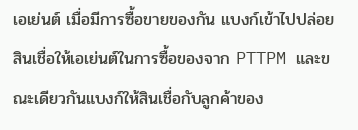เอเย่นต์ เมื่อมีการซื้อขายของกัน แบงก์เข้าไปปล่อยสินเชื่อให้เอเย่นต์ในการซื้อของจาก PTTPM และขณะเดียวกันแบงก์ให้สินเชื่อกับลูกค้าของ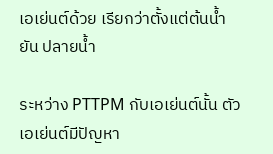เอเย่นต์ด้วย เรียกว่าตั้งแต่ต้นน้ำยัน ปลายน้ำ

ระหว่าง PTTPM กับเอเย่นต์นั้น ตัวเอเย่นต์มีปัญหา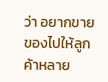ว่า อยากขายของไปให้ลูกค้าหลาย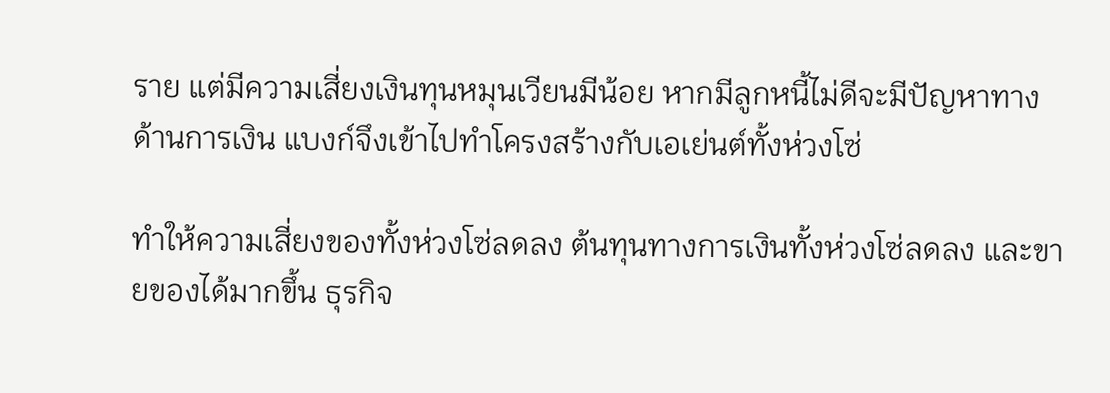ราย แต่มีความเสี่ยงเงินทุนหมุนเวียนมีน้อย หากมีลูกหนี้ไม่ดีจะมีปัญหาทางด้านการเงิน แบงก์จึงเข้าไปทำโครงสร้างกับเอเย่นต์ทั้งห่วงโซ่

ทำให้ความเสี่ยงของทั้งห่วงโซ่ลดลง ต้นทุนทางการเงินทั้งห่วงโซ่ลดลง และขายของได้มากขึ้น ธุรกิจ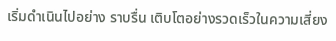เริ่มดำเนินไปอย่าง ราบรื่น เติบโตอย่างรวดเร็วในความเสี่ยง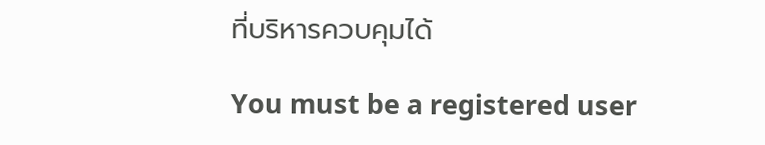ที่บริหารควบคุมได้

You must be a registered user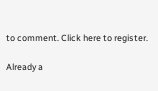to comment. Click here to register.

Already a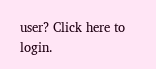user? Click here to login.